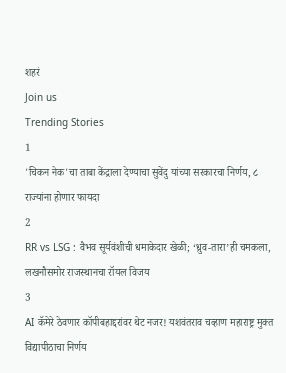शहरं
Join us
Trending Stories
1
'चिकन नेक'चा ताबा केंद्राला देण्याचा सुवेंदु यांच्या सरकारचा निर्णय, ८ राज्यांना होणार फायदा
2
RR vs LSG : वैभव सूर्यवंशीची धमाकेदार खेळी; ‘ध्रुव-तारा’ही चमकला, लखनौसमोर राजस्थानचा रॉयल विजय
3
AI कॅमेरे ठेवणार कॉपीबहाद्दरांवर थेट नजर! यशवंतराव चव्हाण महाराष्ट्र मुक्त विद्यापीठाचा निर्णय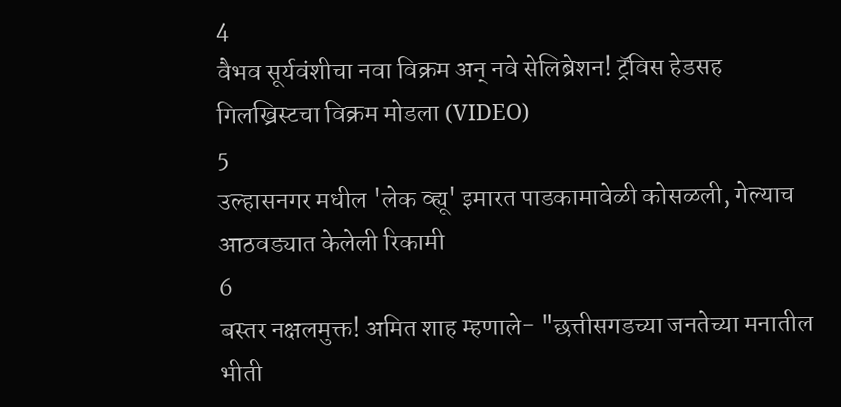4
वैभव सूर्यवंशीचा नवा विक्रम अन् नवे सेलिब्रेशन! ट्रॅविस हेडसह गिलख्रिस्टचा विक्रम मोडला (VIDEO)
5
उल्हासनगर मधील 'लेक व्ह्यू' इमारत पाडकामावेळी कोसळली, गेल्याच आठवड्यात केलेली रिकामी
6
बस्तर नक्षलमुक्त! अमित शाह म्हणाले- "छत्तीसगडच्या जनतेच्या मनातील भीती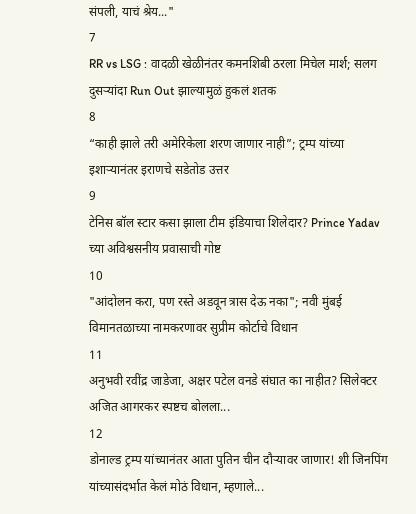संपली, याचं श्रेय..."
7
RR vs LSG : वादळी खेळीनंतर कमनशिबी ठरला मिचेल मार्श; सलग दुसऱ्यांदा Run Out झाल्यामुळं हुकलं शतक
8
“काही झाले तरी अमेरिकेला शरण जाणार नाही”; ट्रम्प यांच्या इशाऱ्यानंतर इराणचे सडेतोड उत्तर
9
टेनिस बॉल स्टार कसा झाला टीम इंडियाचा शिलेदार? Prince Yadav च्या अविश्वसनीय प्रवासाची गोष्ट
10
"आंदोलन करा, पण रस्ते अडवून त्रास देऊ नका"; नवी मुंबई विमानतळाच्या नामकरणावर सुप्रीम कोर्टाचे विधान
11
अनुभवी रवींद्र जाडेजा, अक्षर पटेल वनडे संघात का नाहीत? सिलेक्टर अजित आगरकर स्पष्टच बोलला...
12
डोनाल्ड ट्रम्प यांच्यानंतर आता पुतिन चीन दौऱ्यावर जाणार! शी जिनपिंग यांच्यासंदर्भात केलं मोठं विधान, म्हणाले...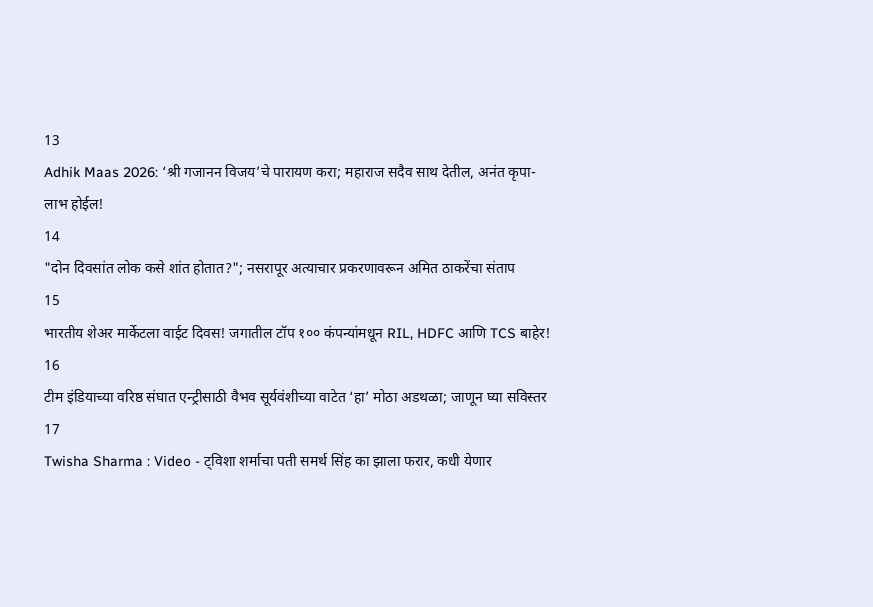13
Adhik Maas 2026: ‘श्री गजानन विजय’चे पारायण करा; महाराज सदैव साथ देतील, अनंत कृपा-लाभ होईल!
14
"दोन दिवसांत लोक कसे शांत होतात?"; नसरापूर अत्याचार प्रकरणावरून अमित ठाकरेंचा संताप
15
भारतीय शेअर मार्केटला वाईट दिवस! जगातील टॉप १०० कंपन्यांमधून RIL, HDFC आणि TCS बाहेर!
16
टीम इंडियाच्या वरिष्ठ संघात एन्ट्रीसाठी वैभव सूर्यवंशीच्या वाटेत ‘हा’ मोठा अडथळा; जाणून घ्या सविस्तर
17
Twisha Sharma : Video - ट्विशा शर्माचा पती समर्थ सिंह का झाला फरार, कधी येणार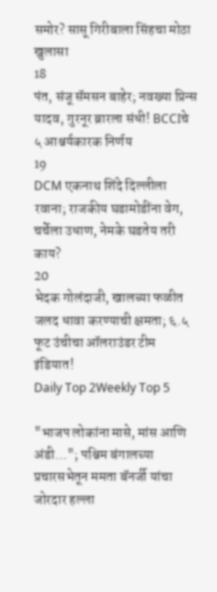समोर? सासू गिरीबाला सिंहचा मोठा खुलासा
18
पंत, संजू सॅमसन बाहेर; नवख्या प्रिन्स यादव, गुरनूर ब्रारला संधी! BCCIचे ५ आश्चर्यकारक निर्णय
19
DCM एकनाथ शिंदे दिल्लीला रवाना; राजकीय घडामोडींना वेग, चर्चेला उधाण, नेमके घडतेय तरी काय?
20
भेदक गोलंदाजी, खालच्या फळीत जलद धावा करण्याची क्षमता; ६.५ फूट उंचीचा ऑलराउंडर टीम इंडियात!
Daily Top 2Weekly Top 5

"भाजप लोकांना मासे, मांस आणि अंडी..."; पश्चिम बंगालच्या प्रचारसभेतून ममता बॅनर्जी यांचा जोरदार हल्ला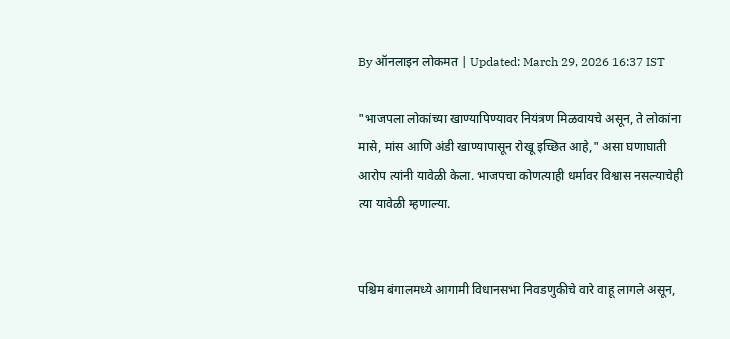By ऑनलाइन लोकमत | Updated: March 29, 2026 16:37 IST

"भाजपला लोकांच्या खाण्यापिण्यावर नियंत्रण मिळवायचे असून, ते लोकांना मासे, मांस आणि अंडी खाण्यापासून रोखू इच्छित आहे," असा घणाघाती आरोप त्यांनी यावेळी केला. भाजपचा कोणत्याही धर्मावर विश्वास नसल्याचेही त्या यावेळी म्हणाल्या.


पश्चिम बंगालमध्ये आगामी विधानसभा निवडणुकीचे वारे वाहू लागले असून,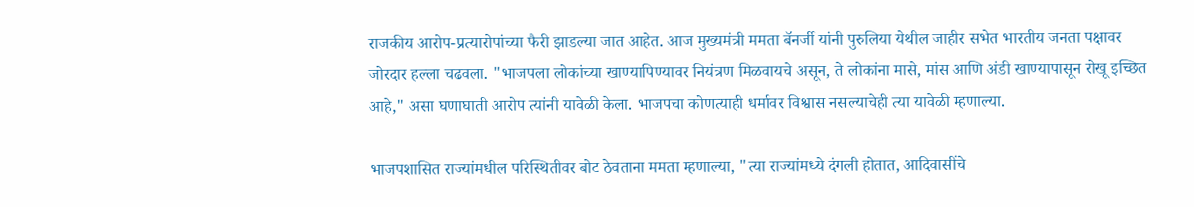राजकीय आरोप-प्रत्यारोपांच्या फैरी झाडल्या जात आहेत. आज मुख्यमंत्री ममता बॅनर्जी यांनी पुरुलिया येथील जाहीर सभेत भारतीय जनता पक्षावर जोरदार हल्ला चढवला. "भाजपला लोकांच्या खाण्यापिण्यावर नियंत्रण मिळवायचे असून, ते लोकांना मासे, मांस आणि अंडी खाण्यापासून रोखू इच्छित आहे," असा घणाघाती आरोप त्यांनी यावेळी केला. भाजपचा कोणत्याही धर्मावर विश्वास नसल्याचेही त्या यावेळी म्हणाल्या.

भाजपशासित राज्यांमधील परिस्थितीवर बोट ठेवताना ममता म्हणाल्या, "त्या राज्यांमध्ये दंगली होतात, आदिवासींचे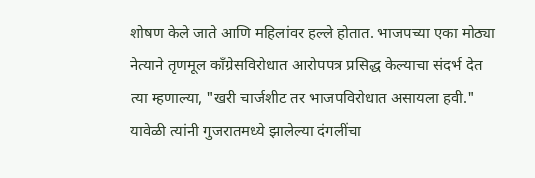शोषण केले जाते आणि महिलांवर हल्ले होतात. भाजपच्या एका मोठ्या नेत्याने तृणमूल काँग्रेसविरोधात आरोपपत्र प्रसिद्ध केल्याचा संदर्भ देत त्या म्हणाल्या, "खरी चार्जशीट तर भाजपविरोधात असायला हवी." यावेळी त्यांनी गुजरातमध्ये झालेल्या दंगलींचा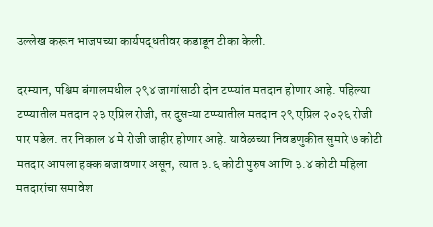उल्लेख करून भाजपच्या कार्यपद्धतीवर कडाडून टीका केली.

दरम्यान, पश्चिम बंगालमधील २९४ जागांसाठी दोन टप्प्यांत मतदान होणार आहे. पहिल्या टप्प्यातील मतदान २३ एप्रिल रोजी, तर दुसऱ्या टप्प्यातील मतदान २९ एप्रिल २०२६ रोजी पार पडेल. तर निकाल ४ मे रोजी जाहीर होणार आहे. यावेळच्या निवडणुकीत सुमारे ७ कोटी मतदार आपला हक्क बजावणार असून, त्यात ३.६ कोटी पुरुष आणि ३.४ कोटी महिला मतदारांचा समावेश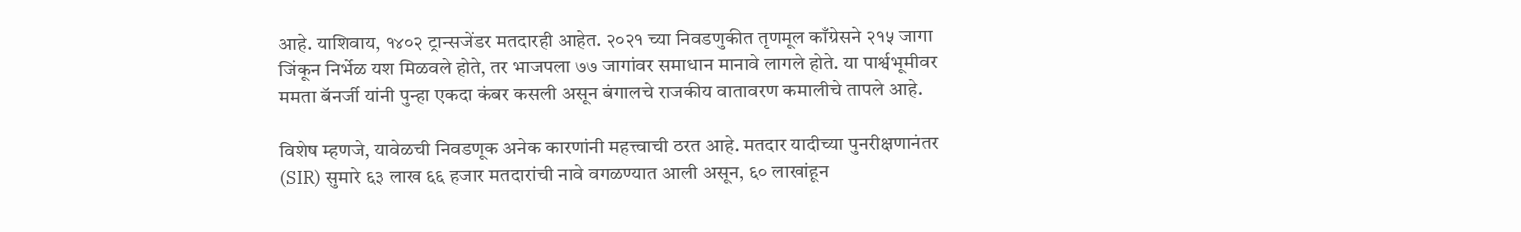आहे. याशिवाय, १४०२ ट्रान्सजेंडर मतदारही आहेत. २०२१ च्या निवडणुकीत तृणमूल काँग्रेसने २१५ जागा जिंकून निर्भेळ यश मिळवले होते, तर भाजपला ७७ जागांवर समाधान मानावे लागले होते. या पार्श्वभूमीवर ममता बॅनर्जी यांनी पुन्हा एकदा कंबर कसली असून बंगालचे राजकीय वातावरण कमालीचे तापले आहे.

विशेष म्हणजे, यावेळची निवडणूक अनेक कारणांनी महत्त्वाची ठरत आहे. मतदार यादीच्या पुनरीक्षणानंतर (SIR) सुमारे ६३ लाख ६६ हजार मतदारांची नावे वगळण्यात आली असून, ६० लाखांहून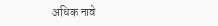अधिक नावे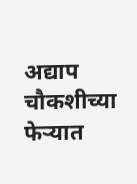अद्याप चौकशीच्या फेऱ्यात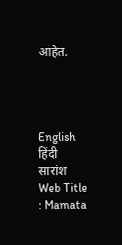आहेत.




English
हिंदी सारांश
Web Title : Mamata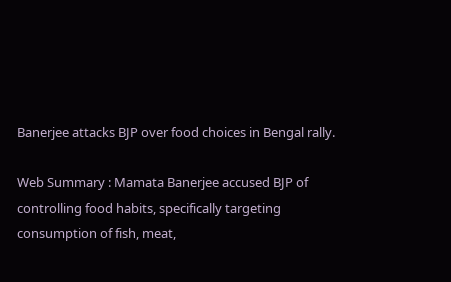Banerjee attacks BJP over food choices in Bengal rally.

Web Summary : Mamata Banerjee accused BJP of controlling food habits, specifically targeting consumption of fish, meat,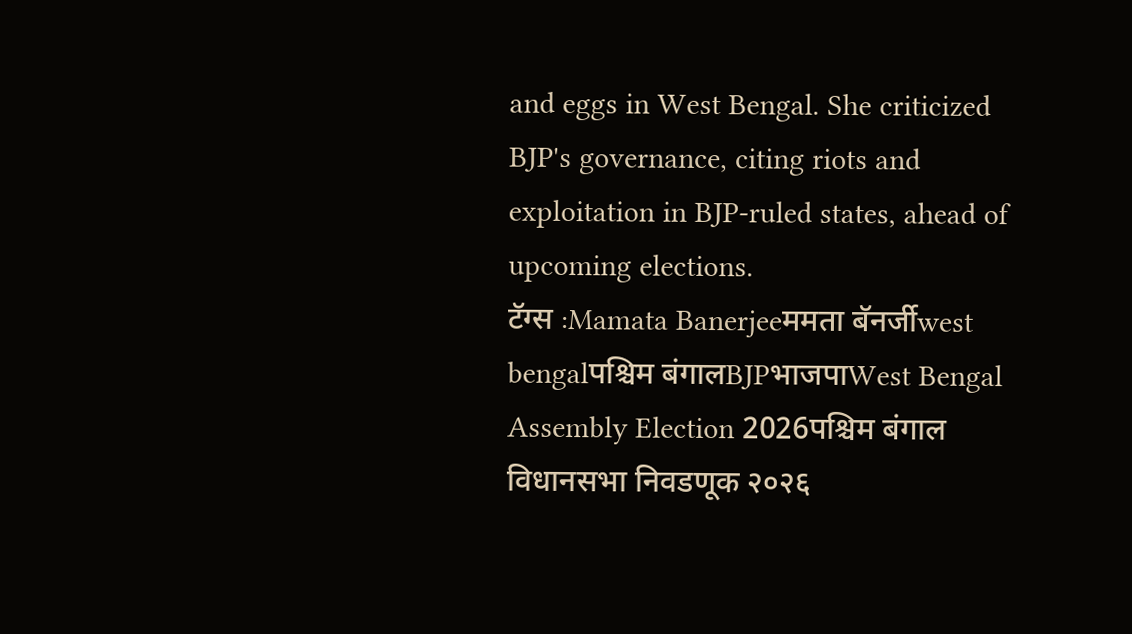and eggs in West Bengal. She criticized BJP's governance, citing riots and exploitation in BJP-ruled states, ahead of upcoming elections.
टॅग्स :Mamata Banerjeeममता बॅनर्जीwest bengalपश्चिम बंगालBJPभाजपाWest Bengal Assembly Election 2026पश्चिम बंगाल विधानसभा निवडणूक २०२६